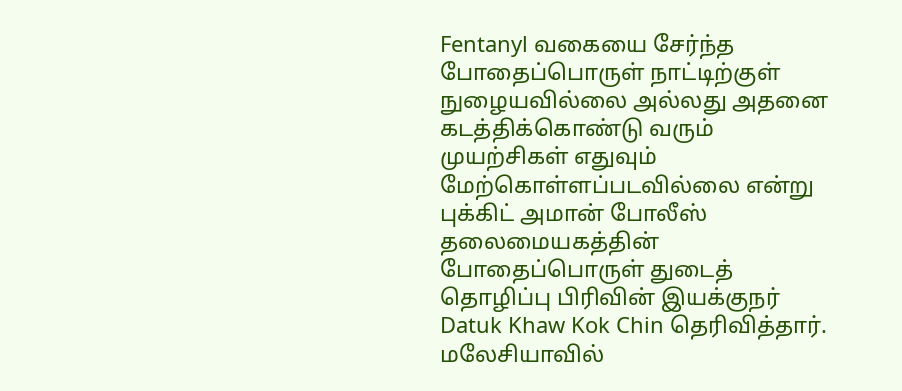Fentanyl வகையை சேர்ந்த போதைப்பொருள் நாட்டிற்குள் நுழையவில்லை அல்லது அதனை கடத்திக்கொண்டு வரும் முயற்சிகள் எதுவும் மேற்கொள்ளப்படவில்லை என்று புக்கிட் அமான் போலீஸ் தலைமையகத்தின் போதைப்பொருள் துடைத் தொழிப்பு பிரிவின் இயக்குநர் Datuk Khaw Kok Chin தெரிவித்தார்.
மலேசியாவில்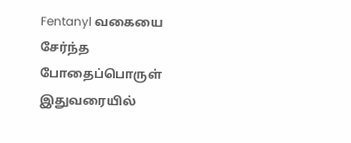Fentanyl வகையை சேர்ந்த போதைப்பொருள் இதுவரையில்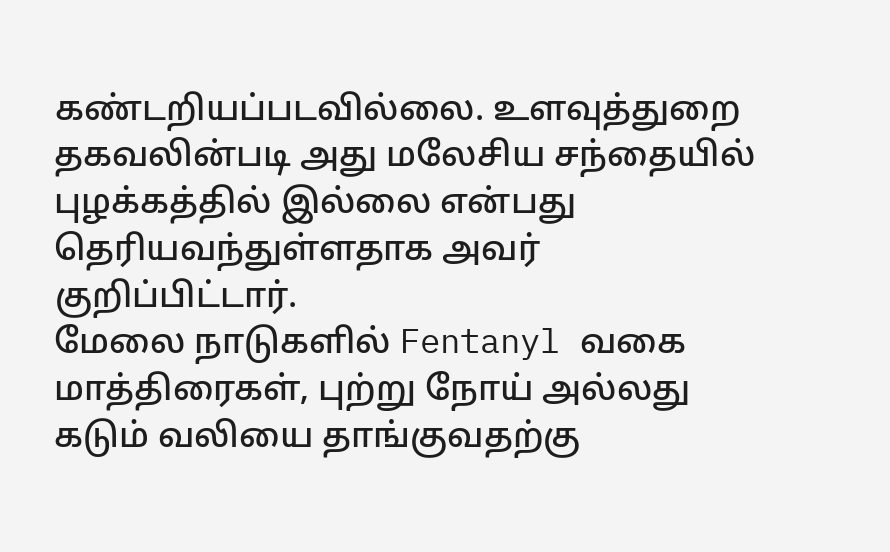கண்டறியப்படவில்லை. உளவுத்துறை தகவலின்படி அது மலேசிய சந்தையில் புழக்கத்தில் இல்லை என்பது தெரியவந்துள்ளதாக அவர் குறிப்பிட்டார்.
மேலை நாடுகளில் Fentanyl வகை மாத்திரைகள், புற்று நோய் அல்லது கடும் வலியை தாங்குவதற்கு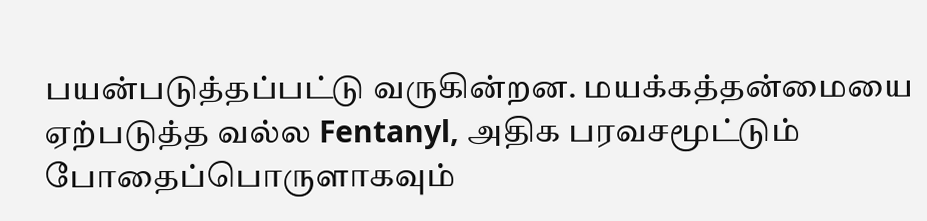பயன்படுத்தப்பட்டு வருகின்றன. மயக்கத்தன்மையை ஏற்படுத்த வல்ல Fentanyl, அதிக பரவசமூட்டும் போதைப்பொருளாகவும்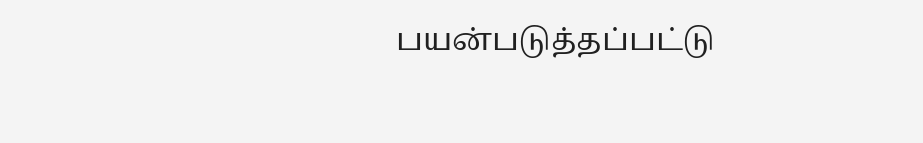பயன்படுத்தப்பட்டு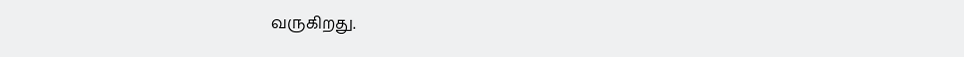வருகிறது.